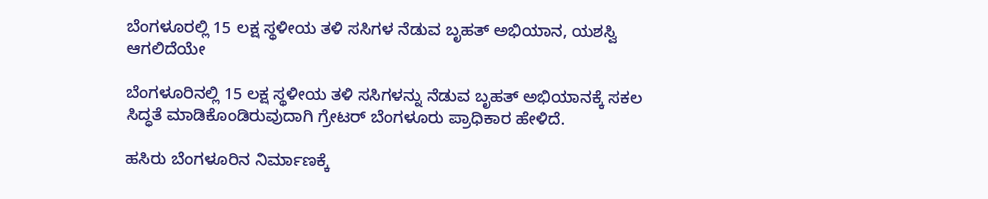ಬೆಂಗಳೂರಲ್ಲಿ 15 ಲಕ್ಷ ಸ್ಥಳೀಯ ತಳಿ ಸಸಿಗಳ ನೆಡುವ ಬೃಹತ್ ಅಭಿಯಾನ, ಯಶಸ್ವಿ ಆಗಲಿದೆಯೇ

ಬೆಂಗಳೂರಿನಲ್ಲಿ 15 ಲಕ್ಷ ಸ್ಥಳೀಯ ತಳಿ ಸಸಿಗಳನ್ನು ನೆಡುವ ಬೃಹತ್ ಅಭಿಯಾನಕ್ಕೆ ಸಕಲ ಸಿದ್ಧತೆ ಮಾಡಿಕೊಂಡಿರುವುದಾಗಿ ಗ್ರೇಟರ್ ಬೆಂಗಳೂರು ಪ್ರಾಧಿಕಾರ ಹೇಳಿದೆ.

ಹಸಿರು ಬೆಂಗಳೂರಿನ ನಿರ್ಮಾಣಕ್ಕೆ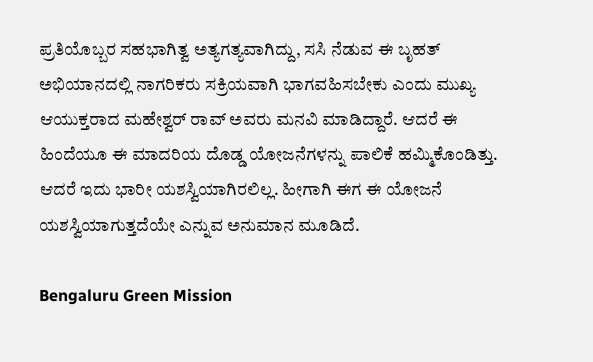ಪ್ರತಿಯೊಬ್ಬರ ಸಹಭಾಗಿತ್ವ ಅತ್ಯಗತ್ಯವಾಗಿದ್ದು, ಸಸಿ ನೆಡುವ ಈ ಬೃಹತ್ ಅಭಿಯಾನದಲ್ಲಿ ನಾಗರಿಕರು ಸಕ್ರಿಯವಾಗಿ ಭಾಗವಹಿಸಬೇಕು ಎಂದು ಮುಖ್ಯ ಆಯುಕ್ತರಾದ ಮಹೇಶ್ವರ್ ರಾವ್ ಅವರು ಮನವಿ ಮಾಡಿದ್ದಾರೆ. ಆದರೆ ಈ ಹಿಂದೆಯೂ ಈ ಮಾದರಿಯ ದೊಡ್ಡ ಯೋಜನೆಗಳನ್ನು ಪಾಲಿಕೆ ಹಮ್ಮಿಕೊಂಡಿತ್ತು. ಆದರೆ ಇದು ಭಾರೀ ಯಶಸ್ವಿಯಾಗಿರಲಿಲ್ಲ. ಹೀಗಾಗಿ ಈಗ ಈ ಯೋಜನೆ ಯಶಸ್ವಿಯಾಗುತ್ತದೆಯೇ ಎನ್ನುವ ಅನುಮಾನ ಮೂಡಿದೆ.

Bengaluru Green Mission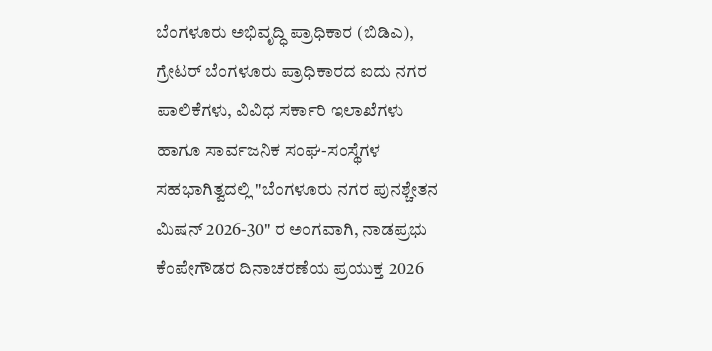ಬೆಂಗಳೂರು ಅಭಿವೃದ್ಧಿ ಪ್ರಾಧಿಕಾರ (ಬಿಡಿಎ), ಗ್ರೇಟರ್ ಬೆಂಗಳೂರು ಪ್ರಾಧಿಕಾರದ ಐದು ನಗರ ಪಾಲಿಕೆಗಳು, ವಿವಿಧ ಸರ್ಕಾರಿ ಇಲಾಖೆಗಳು ಹಾಗೂ ಸಾರ್ವಜನಿಕ ಸಂಘ-ಸಂಸ್ಥೆಗಳ ಸಹಭಾಗಿತ್ವದಲ್ಲಿ "ಬೆಂಗಳೂರು ನಗರ ಪುನಶ್ಚೇತನ ಮಿಷನ್ 2026-30" ರ ಅಂಗವಾಗಿ, ನಾಡಪ್ರಭು ಕೆಂಪೇಗೌಡರ ದಿನಾಚರಣೆಯ ಪ್ರಯುಕ್ತ 2026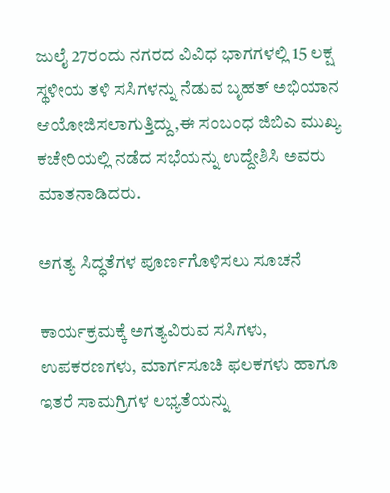ಜುಲೈ 27ರಂದು ನಗರದ ವಿವಿಧ ಭಾಗಗಳಲ್ಲಿ 15 ಲಕ್ಷ ಸ್ಥಳೀಯ ತಳಿ ಸಸಿಗಳನ್ನು ನೆಡುವ ಬೃಹತ್ ಅಭಿಯಾನ ಆಯೋಜಿಸಲಾಗುತ್ತಿದ್ದು,ಈ ಸಂಬಂಧ ಜಿಬಿಎ ಮುಖ್ಯ ಕಚೇರಿಯಲ್ಲಿ ನಡೆದ ಸಭೆಯನ್ನು ಉದ್ದೇಶಿಸಿ ಅವರು ಮಾತನಾಡಿದರು.

ಅಗತ್ಯ ಸಿದ್ಧತೆಗಳ ಪೂರ್ಣಗೊಳಿಸಲು ಸೂಚನೆ

ಕಾರ್ಯಕ್ರಮಕ್ಕೆ ಅಗತ್ಯವಿರುವ ಸಸಿಗಳು, ಉಪಕರಣಗಳು, ಮಾರ್ಗಸೂಚಿ ಫಲಕಗಳು ಹಾಗೂ ಇತರೆ ಸಾಮಗ್ರಿಗಳ ಲಭ್ಯತೆಯನ್ನು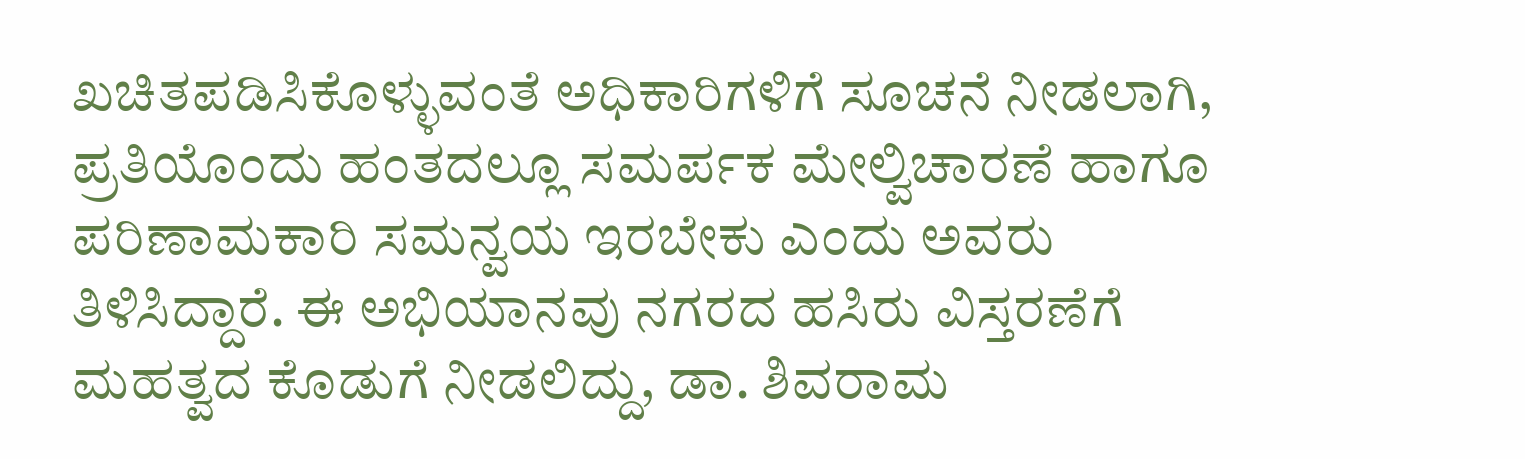ಖಚಿತಪಡಿಸಿಕೊಳ್ಳುವಂತೆ ಅಧಿಕಾರಿಗಳಿಗೆ ಸೂಚನೆ ನೀಡಲಾಗಿ, ಪ್ರತಿಯೊಂದು ಹಂತದಲ್ಲೂ ಸಮರ್ಪಕ ಮೇಲ್ವಿಚಾರಣೆ ಹಾಗೂ ಪರಿಣಾಮಕಾರಿ ಸಮನ್ವಯ ಇರಬೇಕು ಎಂದು ಅವರು ತಿಳಿಸಿದ್ದಾರೆ. ಈ ಅಭಿಯಾನವು ನಗರದ ಹಸಿರು ವಿಸ್ತರಣೆಗೆ ಮಹತ್ವದ ಕೊಡುಗೆ ನೀಡಲಿದ್ದು, ಡಾ. ಶಿವರಾಮ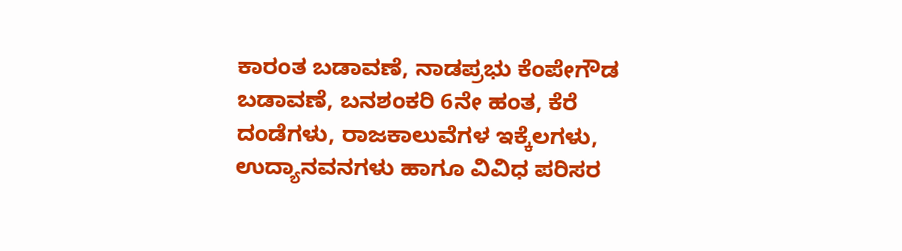ಕಾರಂತ ಬಡಾವಣೆ, ನಾಡಪ್ರಭು ಕೆಂಪೇಗೌಡ ಬಡಾವಣೆ, ಬನಶಂಕರಿ 6ನೇ ಹಂತ, ಕೆರೆ ದಂಡೆಗಳು, ರಾಜಕಾಲುವೆಗಳ ಇಕ್ಕೆಲಗಳು, ಉದ್ಯಾನವನಗಳು ಹಾಗೂ ವಿವಿಧ ಪರಿಸರ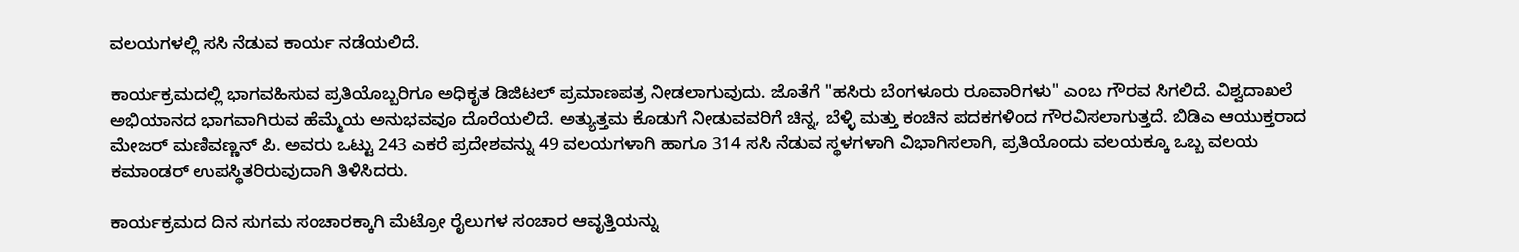ವಲಯಗಳಲ್ಲಿ ಸಸಿ ನೆಡುವ ಕಾರ್ಯ ನಡೆಯಲಿದೆ.

ಕಾರ್ಯಕ್ರಮದಲ್ಲಿ ಭಾಗವಹಿಸುವ ಪ್ರತಿಯೊಬ್ಬರಿಗೂ ಅಧಿಕೃತ ಡಿಜಿಟಲ್ ಪ್ರಮಾಣಪತ್ರ ನೀಡಲಾಗುವುದು. ಜೊತೆಗೆ "ಹಸಿರು ಬೆಂಗಳೂರು ರೂವಾರಿಗಳು" ಎಂಬ ಗೌರವ ಸಿಗಲಿದೆ. ವಿಶ್ವದಾಖಲೆ ಅಭಿಯಾನದ ಭಾಗವಾಗಿರುವ ಹೆಮ್ಮೆಯ ಅನುಭವವೂ ದೊರೆಯಲಿದೆ. ಅತ್ಯುತ್ತಮ ಕೊಡುಗೆ ನೀಡುವವರಿಗೆ ಚಿನ್ನ, ಬೆಳ್ಳಿ ಮತ್ತು ಕಂಚಿನ ಪದಕಗಳಿಂದ ಗೌರವಿಸಲಾಗುತ್ತದೆ. ಬಿಡಿಎ ಆಯುಕ್ತರಾದ ಮೇಜರ್ ಮಣಿವಣ್ಣನ್ ಪಿ. ಅವರು ಒಟ್ಟು 243 ಎಕರೆ ಪ್ರದೇಶವನ್ನು 49 ವಲಯಗಳಾಗಿ ಹಾಗೂ 314 ಸಸಿ ನೆಡುವ ಸ್ಥಳಗಳಾಗಿ ವಿಭಾಗಿಸಲಾಗಿ, ಪ್ರತಿಯೊಂದು ವಲಯಕ್ಕೂ ಒಬ್ಬ ವಲಯ ಕಮಾಂಡರ್ ಉಪಸ್ಥಿತರಿರುವುದಾಗಿ ತಿಳಿಸಿದರು.

ಕಾರ್ಯಕ್ರಮದ ದಿನ ಸುಗಮ ಸಂಚಾರಕ್ಕಾಗಿ ಮೆಟ್ರೋ ರೈಲುಗಳ ಸಂಚಾರ ಆವೃತ್ತಿಯನ್ನು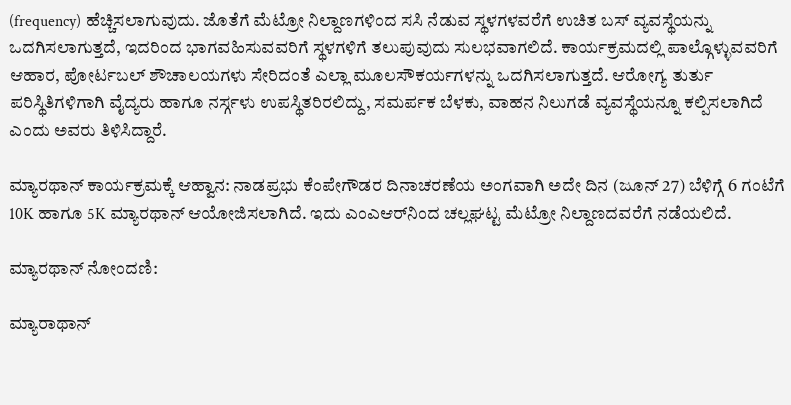(frequency) ಹೆಚ್ಚಿಸಲಾಗುವುದು. ಜೊತೆಗೆ ಮೆಟ್ರೋ ನಿಲ್ದಾಣಗಳಿಂದ ಸಸಿ ನೆಡುವ ಸ್ಥಳಗಳವರೆಗೆ ಉಚಿತ ಬಸ್ ವ್ಯವಸ್ಥೆಯನ್ನು ಒದಗಿಸಲಾಗುತ್ತದೆ, ಇದರಿಂದ ಭಾಗವಹಿಸುವವರಿಗೆ ಸ್ಥಳಗಳಿಗೆ ತಲುಪುವುದು ಸುಲಭವಾಗಲಿದೆ. ಕಾರ್ಯಕ್ರಮದಲ್ಲಿ ಪಾಲ್ಗೊಳ್ಳುವವರಿಗೆ ಆಹಾರ, ಪೋರ್ಟಬಲ್ ಶೌಚಾಲಯಗಳು ಸೇರಿದಂತೆ ಎಲ್ಲಾ ಮೂಲಸೌಕರ್ಯಗಳನ್ನು ಒದಗಿಸಲಾಗುತ್ತದೆ. ಆರೋಗ್ಯ ತುರ್ತು ಪರಿಸ್ಥಿತಿಗಳಿಗಾಗಿ ವೈದ್ಯರು ಹಾಗೂ ನರ್ಸ್ಗಳು ಉಪಸ್ಥಿತರಿರಲಿದ್ದು, ಸಮರ್ಪಕ ಬೆಳಕು, ವಾಹನ ನಿಲುಗಡೆ ವ್ಯವಸ್ಥೆಯನ್ನೂ ಕಲ್ಪಿಸಲಾಗಿದೆ ಎಂದು ಅವರು ತಿಳಿಸಿದ್ದಾರೆ.

ಮ್ಯಾರಥಾನ್ ಕಾರ್ಯಕ್ರಮಕ್ಕೆ ಆಹ್ವಾನ: ನಾಡಪ್ರಭು ಕೆಂಪೇಗೌಡರ ದಿನಾಚರಣೆಯ ಅಂಗವಾಗಿ ಅದೇ ದಿನ (ಜೂನ್ 27) ಬೆಳಿಗ್ಗೆ 6 ಗಂಟೆಗೆ 10K ಹಾಗೂ 5K ಮ್ಯಾರಥಾನ್ ಆಯೋಜಿಸಲಾಗಿದೆ. ಇದು ಎಂಎಆರ್‌ನಿಂದ ಚಲ್ಲಘಟ್ಟ ಮೆಟ್ರೋ ನಿಲ್ದಾಣದವರೆಗೆ ನಡೆಯಲಿದೆ.

ಮ್ಯಾರಥಾನ್ ನೋಂದಣಿ:

ಮ್ಯಾರಾಥಾನ್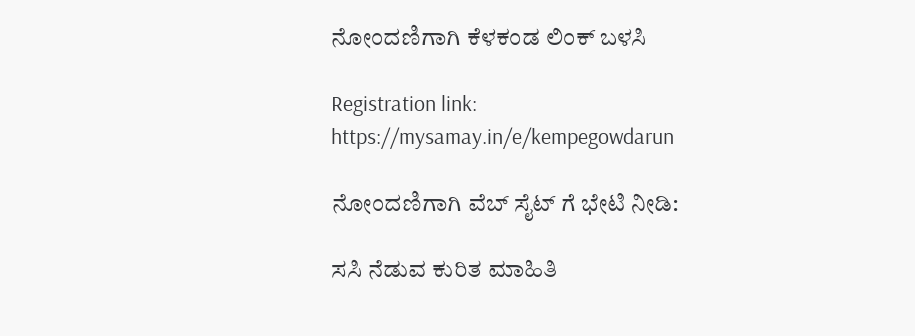ನೋಂದಣಿಗಾಗಿ ಕೆಳಕಂಡ ಲಿಂಕ್ ಬಳಸಿ

Registration link: https://mysamay.in/e/kempegowdarun

ನೋಂದಣಿಗಾಗಿ ವೆಬ್ ಸೈಟ್ ಗೆ ಭೇಟಿ ನೀಡಿ:

ಸಸಿ ನೆಡುವ ಕುರಿತ ಮಾಹಿತಿ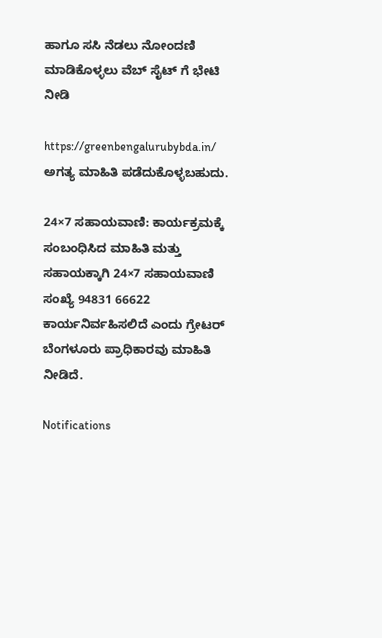ಹಾಗೂ ಸಸಿ ನೆಡಲು ನೋಂದಣಿ ಮಾಡಿಕೊಳ್ಳಲು ವೆಬ್ ಸೈಟ್ ಗೆ ಭೇಟಿ ನೀಡಿ

https://greenbengalurubybda.in/ ಅಗತ್ಯ ಮಾಹಿತಿ ಪಡೆದುಕೊಳ್ಳಬಹುದು.

24×7 ಸಹಾಯವಾಣಿ: ಕಾರ್ಯಕ್ರಮಕ್ಕೆ ಸಂಬಂಧಿಸಿದ ಮಾಹಿತಿ ಮತ್ತು ಸಹಾಯಕ್ಕಾಗಿ 24×7 ಸಹಾಯವಾಣಿ ಸಂಖ್ಯೆ 94831 66622 ಕಾರ್ಯನಿರ್ವಹಿಸಲಿದೆ ಎಂದು ಗ್ರೇಟರ್ ಬೆಂಗಳೂರು ಪ್ರಾಧಿಕಾರವು ಮಾಹಿತಿ ನೀಡಿದೆ.

Notifications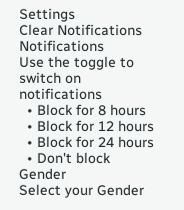Settings
Clear Notifications
Notifications
Use the toggle to switch on notifications
  • Block for 8 hours
  • Block for 12 hours
  • Block for 24 hours
  • Don't block
Gender
Select your Gender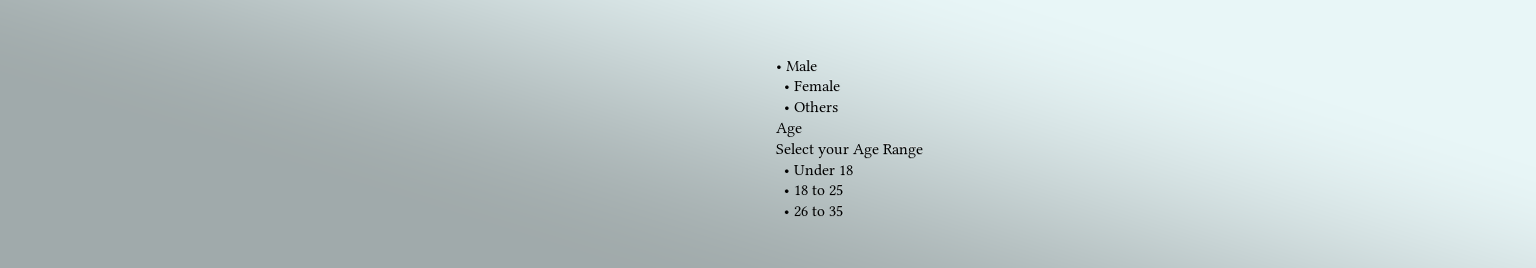• Male
  • Female
  • Others
Age
Select your Age Range
  • Under 18
  • 18 to 25
  • 26 to 35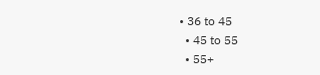• 36 to 45
  • 45 to 55
  • 55+